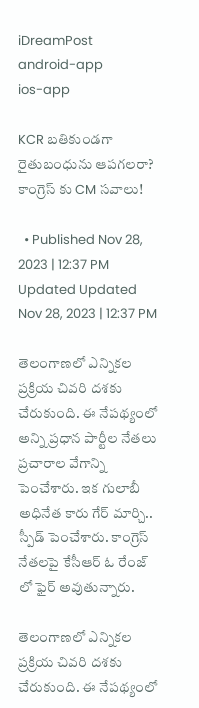iDreamPost
android-app
ios-app

KCR బతికుండగా రైతుబంధును ఆపగలరా? కాంగ్రెస్ కు CM సవాలు!

  • Published Nov 28, 2023 | 12:37 PM Updated Updated Nov 28, 2023 | 12:37 PM

తెలంగాణలో ఎన్నికల ప్రక్రియ చివరి దశకు చేరుకుంది. ఈ నేపథ్యంలో అన్ని ప్రధాన పార్టీల నేతలు ప్రచారాల వేగాన్ని పెంచేశారు. ఇక గులాబీ అధినేత కారు గేర్ మార్చి.. స్పీడ్ పెంచేశారు. కాంగ్రెస్ నేతలపై కేసీఆర్ ఓ రేంజ్ లో ఫైర్ అవుతున్నారు.

తెలంగాణలో ఎన్నికల ప్రక్రియ చివరి దశకు చేరుకుంది. ఈ నేపథ్యంలో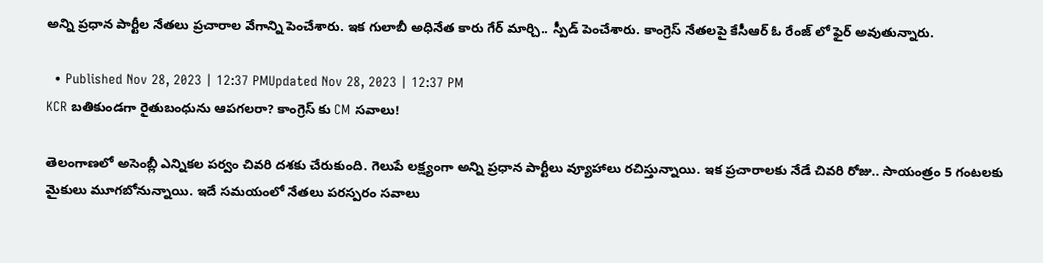అన్ని ప్రధాన పార్టీల నేతలు ప్రచారాల వేగాన్ని పెంచేశారు. ఇక గులాబీ అధినేత కారు గేర్ మార్చి.. స్పీడ్ పెంచేశారు. కాంగ్రెస్ నేతలపై కేసీఆర్ ఓ రేంజ్ లో ఫైర్ అవుతున్నారు.

  • Published Nov 28, 2023 | 12:37 PMUpdated Nov 28, 2023 | 12:37 PM
KCR బతికుండగా రైతుబంధును ఆపగలరా? కాంగ్రెస్ కు CM సవాలు!

తెలంగాణలో అసెంబ్లీ ఎన్నికల పర్వం చివరి దశకు చేరుకుంది. గెలుపే లక్ష్యంగా అన్ని ప్రధాన పార్టీలు వ్యూహాలు రచిస్తున్నాయి. ఇక ప్రచారాలకు నేడే చివరి రోజు.. సాయంత్రం 5 గంటలకు మైకులు మూగబోనున్నాయి. ఇదే సమయంలో నేతలు పరస్పరం సవాలు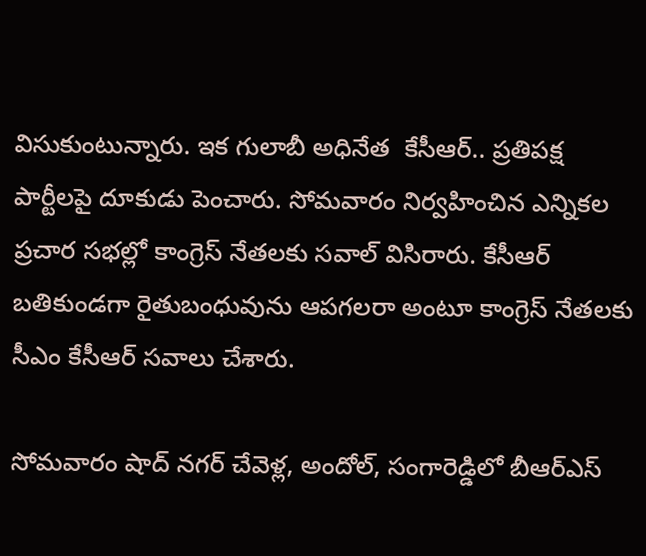విసుకుంటున్నారు. ఇక గులాబీ అధినేత  కేసీఆర్.. ప్రతిపక్ష పార్టీలపై దూకుడు పెంచారు. సోమవారం నిర్వహించిన ఎన్నికల ప్రచార సభల్లో కాంగ్రెస్ నేతలకు సవాల్ విసిరారు. కేసీఆర్ బతికుండగా రైతుబంధువును ఆపగలరా అంటూ కాంగ్రెస్ నేతలకు సీఎం కేసీఆర్ సవాలు చేశారు.

సోమవారం షాద్ నగర్ చేవెళ్ల, అందోల్, సంగారెడ్డిలో బీఆర్ఎస్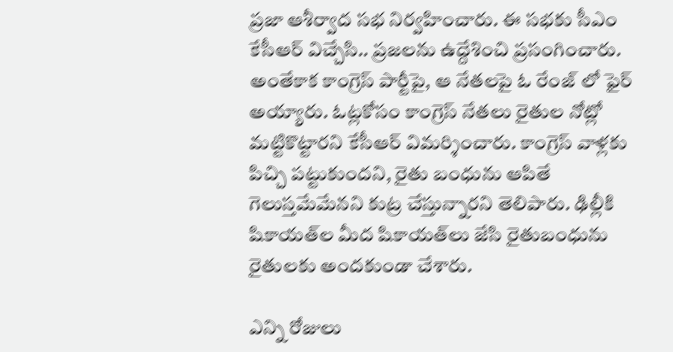ప్రజా ఆశీర్వాద సభ నిర్వహించారు. ఈ సభకు సీఎం కేసీఆర్ విచ్చేసి.. ప్రజలను ఉద్దేశించి ప్రసంగించారు. అంతేకాక కాంగ్రెస్ పార్టీపై, ఆ నేతలపై ఓ రేంజ్ లో ఫైర్ అయ్యారు. ఓట్లకోసం కాంగ్రెస్‌ నేతలు రైతుల నోట్లో మట్టికొట్టారని కేసీఆర్ విమర్శించారు. కాంగ్రెస్ వాళ్లకు పిచ్చి పట్టుకుందని, రైతు బంధును ఆపితే గెలుస్తమేమేనని కుట్ర చేస్తున్నారని తెలిపారు. ఢిల్లీకి షికాయత్‌ల మీద షికాయత్‌లు జేసి రైతుబంధును రైతులకు అందకుండా చేశారు.

ఎన్ని రోజులు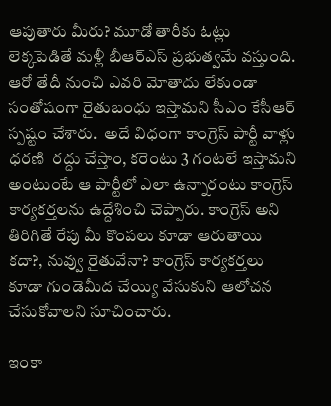ఆపుతారు మీరు? మూడో తారీకు ఓట్లు లెక్కపెడితే మళ్లీ బీఆర్‌ఎస్‌ ప్రభుత్వమే వస్తుంది. ఆరో తేదీ నుంచి ఎవరి మోతాదు లేకుండా సంతోషంగా రైతుబంధు ఇస్తామని సీఎం కేసీఆర్ స్పష్టం చేశారు.  అదే విధంగా కాంగ్రెస్ పార్టీ వాళ్లు ధరణి  రద్దు చేస్తాం, కరెంటు 3 గంటలే ఇస్తామని అంటుంటే ఆ పార్టీలో ఎలా ఉన్నారంటు కాంగ్రెస్ కార్యకర్తలను ఉద్దేశించి చెప్పారు. కాంగ్రెస్‌ అని తిరిగితే రేపు మీ కొంపలు కూడా ఆరుతాయి కదా?, నువ్వు రైతువేనా? కాంగ్రెస్‌ కార్యకర్తలు కూడా గుండెమీద చేయ్యి వేసుకుని ఆలోచన చేసుకోవాలని సూచించారు.

ఇంకా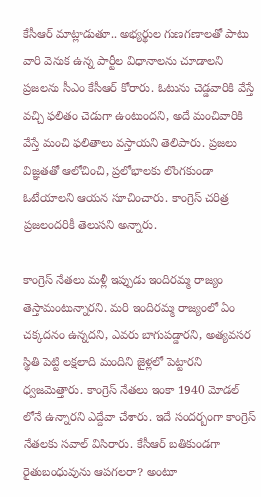కేసీఆర్ మాట్లాడుతూ.. అభ్యర్థుల గుణగణాలతో పాటు వారి వెనుక ఉన్న పార్టీల విధానాలను చూడాలని ప్రజలను సీఎం కేసీఆర్ కోరారు. ఓటును చెడ్డవారికి వేస్తే వచ్చి ఫలితం చెడుగా ఉంటుందని, అదే మంచివారికి వేస్తే మంచి ఫలితాలు వస్తాయని తెలిపారు. ప్రజలు విజ్ఞతతో ఆలోచించి, ప్రలోభాలకు లొంగకుండా ఓటేయాలని ఆయన సూచించారు. కాంగ్రెస్‌ చరిత్ర ప్రజలందరికీ తెలుసని అన్నారు.

కాంగ్రెస్ నేతలు మళ్లీ ఇప్పుడు ఇందిరమ్మ రాజ్యం తెస్తామంటున్నారని. మరి ఇందిరమ్మ రాజ్యంలో ఏం చక్కదనం ఉన్నదని, ఎవరు బాగుపడ్డారని, అత్యవసర స్థితి పెట్టి లక్షలాది మందిని జైళ్లలో పెట్టారని ధ్వజమెత్తారు. కాంగ్రెస్‌ నేతలు ఇంకా 1940 మోడల్ లోనే ఉన్నారని ఎద్దేవా చేశారు. ఇదే సందర్బంగా కాంగ్రెస్ నేతలకు సవాల్ విసిరారు. కేసీఆర్ బతికుండగా రైతుబంధువును ఆపగలరా? అంటూ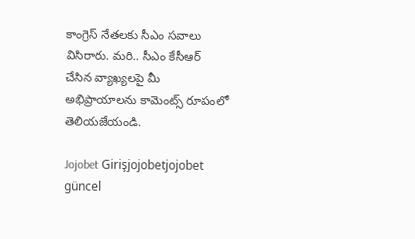కాంగ్రెస్ నేతలకు సీఎం సవాలు విసిరారు. మరి.. సీఎం కేసీఆర్ చేసిన వ్యాఖ్యలపై మీ అభిప్రాయాలను కామెంట్స్ రూపంలో తెలియజేయండి.

Jojobet Girişjojobetjojobet güncel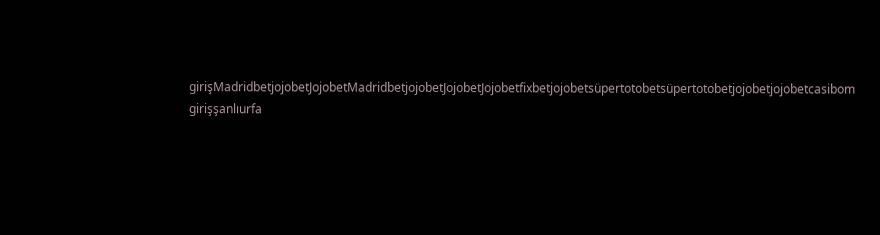girişMadridbetjojobetJojobetMadridbetjojobetJojobetJojobetfixbetjojobetsüpertotobetsüpertotobetjojobetjojobetcasibom girişşanlıurfa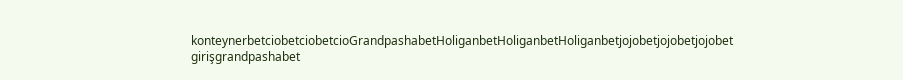konteynerbetciobetciobetcioGrandpashabetHoliganbetHoliganbetHoliganbetjojobetjojobetjojobet girişgrandpashabet